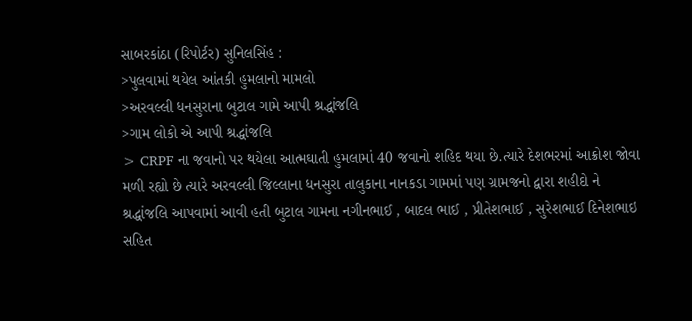સાબરકાંઠા (રિપોર્ટર) સુનિલસિંહ :
>પુલવામાં થયેલ આંતકી હુમલાનો મામલો
>અરવલ્લી ધનસુરાના બુટાલ ગામે આપી શ્રદ્ધાંજલિ
>ગામ લોકો એ આપી શ્રદ્ધાંજલિ
> CRPF ના જવાનો પર થયેલા આત્મઘાતી હુમલામાં 40 જવાનો શહિદ થયા છે.ત્યારે દેશભરમાં આક્રોશ જોવા મળી રહ્યો છે ત્યારે અરવલ્લી જિલ્લાના ધનસુરા તાલુકાના નાનકડા ગામમાં પણ ગ્રામજનો દ્વારા શહીદો ને શ્રદ્ધાંજલિ આપવામાં આવી હતી બુટાલ ગામના નગીનભાઈ , બાદલ ભાઈ , પ્રીતેશભાઈ , સુરેશભાઈ દિનેશભાઇ સહિત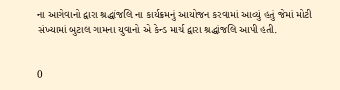ના આગેવાનો દ્વારા શ્રદ્ધાંજલિ ના કાર્યક્રમનું આયોજન કરવામાં આવ્યું હતું જેમાં મોટી સંખ્યામાં બુટાલ ગામના યુવાનો એ કેન્ડ માર્ચ દ્વારા શ્રદ્ધાંજલિ આપી હતી.


0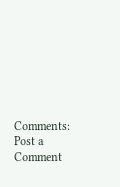Comments:
Post a Comment